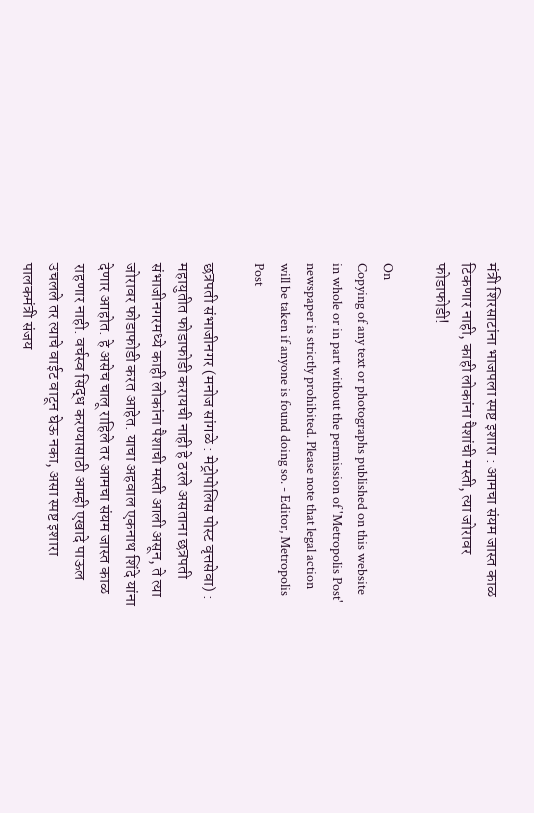मंत्री शिरसाटांना भाजपला स्पष्ट इशारा : आमचा संयम जास्त काळ टिकणार नाही, काही लोकांना पैशांची मस्ती, त्या जोरावर फोडाफोडी!

On
Copying of any text or photographs published on this website in whole or in part without the permission of 'Metropolis Post' newspaper is strictly prohibited. Please note that legal action will be taken if anyone is found doing so. - Editor, Metropolis Post

छत्रपती संभाजीनगर (मनोज सांगळे : मेट्रोपोलिस पोस्ट वृत्तसेवा) : महायुतीत फोडाफोडी करायची नाही हे ठरले असताना छत्रपती संभाजीनगरमध्ये काही लोकांना पैशाची मस्ती आली असून, ते त्या जोरावर फोडाफोडी करत आहेत. याचा अहवाल एकनाथ शिंदे यांना देणार आहोत. हे असेच चालू राहिले तर आमचा संयम जास्त काळ राहणार नाही. वर्चस्व सिद्ध करण्यासाठी आम्ही एखादे पाऊल उचलले तर त्याचे वाईट वाटून घेऊ नका, असा स्पष्ट इशारा पालकमंत्री संजय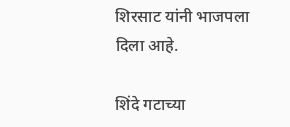शिरसाट यांनी भाजपला दिला आहे.

शिंदे गटाच्या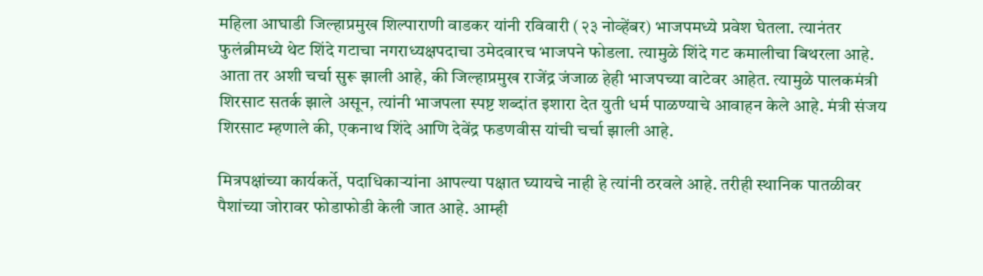महिला आघाडी जिल्हाप्रमुख शिल्पाराणी वाडकर यांनी रविवारी (२३ नोव्‍हेंबर) भाजपमध्ये प्रवेश घेतला. त्यानंतर फुलंब्रीमध्ये थेट शिंदे गटाचा नगराध्यक्षपदाचा उमेदवारच भाजपने फोडला. त्यामुळे शिंदे गट कमालीचा बिथरला आहे. आता तर अशी चर्चा सुरू झाली आहे, की जिल्हाप्रमुख राजेंद्र जंजाळ हेही भाजपच्या वाटेवर आहेत. त्यामुळे पालकमंत्री शिरसाट सतर्क झाले असून, त्यांनी भाजपला स्पष्ट शब्दांत इशारा देत युती धर्म पाळण्याचे आवाहन केले आहे. मंत्री संजय शिरसाट म्हणाले की, एकनाथ शिंदे आणि देवेंद्र फडणवीस यांची चर्चा झाली आहे.

मित्रपक्षांच्या कार्यकर्ते, पदाधिकाऱ्यांना आपल्या पक्षात घ्यायचे नाही हे त्यांनी ठरवले आहे. तरीही स्थानिक पातळीवर पैशांच्या जोरावर फोडाफोडी केली जात आहे. आम्ही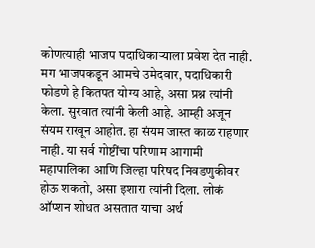कोणत्याही भाजप पदाधिकाऱ्याला प्रवेश देत नाही. मग भाजपकडून आमचे उमेदवार, पदाधिकारी फोडणे हे कितपत योग्य आहे, असा प्रश्न त्यांनी केला. सुरवात त्यांनी केली आहे. आम्ही अजून संयम राखून आहोत. हा संयम जास्त काळ राहणार नाही. या सर्व गोष्टींचा परिणाम आगामी महापालिका आणि जिल्हा परिषद निवडणुकीवर होऊ शकतो, असा इशारा त्यांनी दिला. लोकं ऑप्शन शोधत असतात याचा अर्थ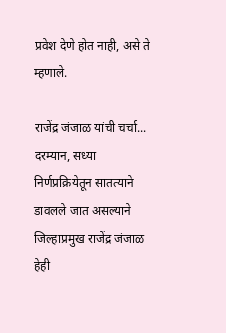प्रवेश देणे होत नाही, असे ते म्हणाले.

राजेंद्र जंजाळ यांची चर्चा...
दरम्यान, सध्या निर्णप्रक्रियेतून सातत्याने डावलले जात असल्याने जिल्हाप्रमुख राजेंद्र जंजाळ हेही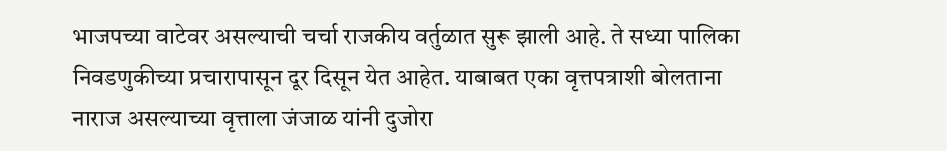भाजपच्या वाटेवर असल्याची चर्चा राजकीय वर्तुळात सुरू झाली आहे. ते सध्या पालिका निवडणुकीच्या प्रचारापासून दूर दिसून येत आहेत. याबाबत एका वृत्तपत्राशी बोलताना नाराज असल्याच्या वृत्ताला जंजाळ यांनी दुजोरा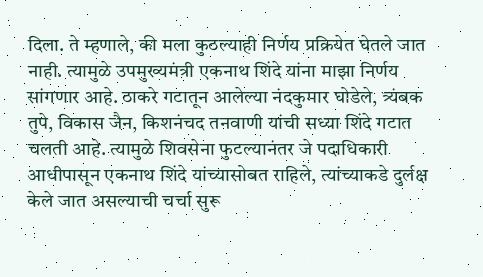दिला. ते म्हणाले, की मला कुठल्याही निर्णय प्रक्रियेत घेतले जात नाही. त्यामुळे उपमुख्यमंत्री एकनाथ शिंदे यांना माझा निर्णय सांगणार आहे. ठाकरे गटातून आलेल्या नंदकुमार घोडेले, त्र्यंबक तुपे, विकास जैन, किशनंचद तनवाणी यांची सध्या शिंदे गटात चलती आहे. त्यामुळे शिवसेना फुटल्यानंतर जे पदाधिकारी आधीपासून एकनाथ शिंदे यांच्यासोबत राहिले, त्यांच्याकडे दुर्लक्ष केले जात असल्याची चर्चा सुरू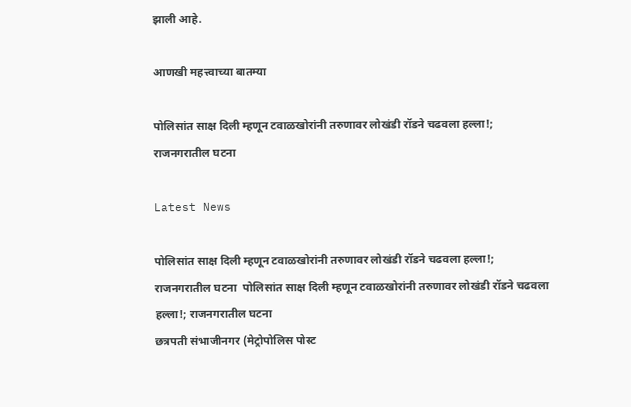झाली आहे.

आणखी महत्त्वाच्या बातम्या

पोलिसांत साक्ष दिली म्हणून टवाळखोरांनी तरुणावर लोखंडी रॉडने चढवला हल्ला!; राजनगरातील घटना

Latest News

पोलिसांत साक्ष दिली म्हणून टवाळखोरांनी तरुणावर लोखंडी रॉडने चढवला हल्ला!; राजनगरातील घटना  पोलिसांत साक्ष दिली म्हणून टवाळखोरांनी तरुणावर लोखंडी रॉडने चढवला हल्ला!; राजनगरातील घटना
छत्रपती संभाजीनगर (मेट्रोपोलिस पोस्ट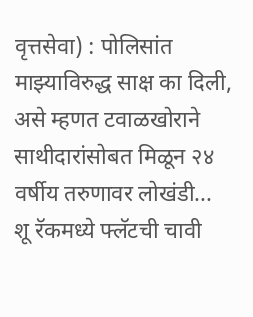वृत्तसेवा) : पोलिसांत माझ्याविरुद्ध साक्ष का दिली, असे म्हणत टवाळखोराने साथीदारांसोबत मिळून २४ वर्षीय तरुणावर लोखंडी...
शू रॅकमध्ये फ्‍लॅटची चावी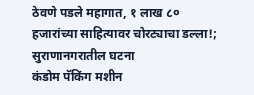ठेवणे पडले महागात, १ लाख ८० हजारांच्या साहित्यावर चोरट्याचा डल्ला!; सुराणानगरातील घटना
कंडोम पॅकिंग मशीन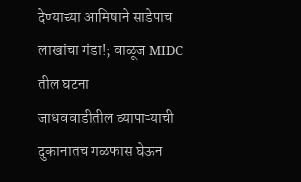देण्याच्या आमिषाने साडेपाच लाखांचा गंडा!; वाळूज MIDC तील घटना
जाधववाडीतील व्यापाऱ्याची दुकानातच गळफास घेऊन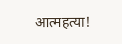आत्‍महत्‍या!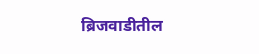ब्रिजवाडीतील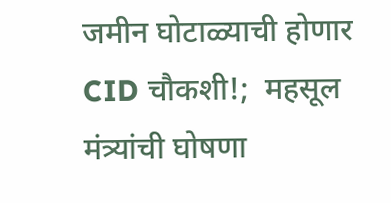जमीन घोटाळ्याची होणार CID चौकशी!;  महसूल मंत्र्यांची घोषणा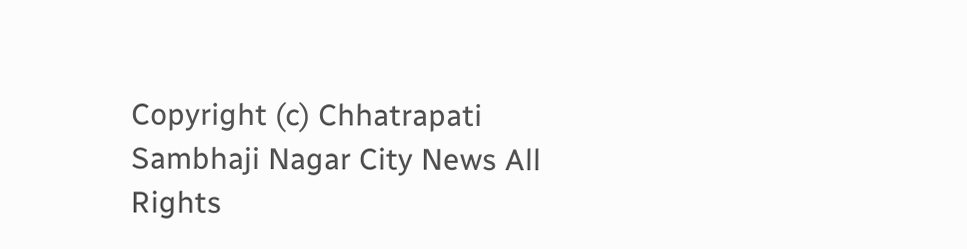Copyright (c) Chhatrapati Sambhaji Nagar City News All Rights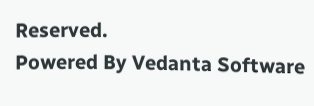Reserved.
Powered By Vedanta Software